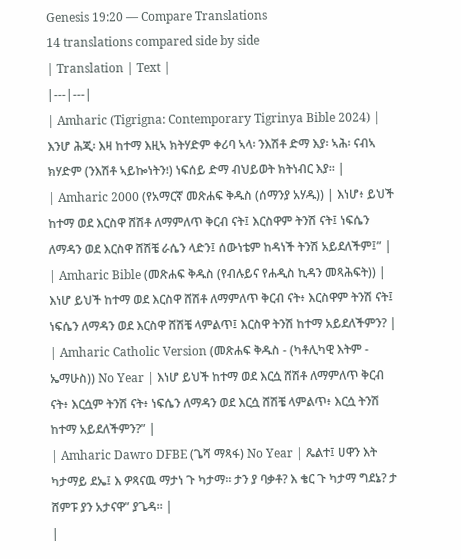Genesis 19:20 — Compare Translations
14 translations compared side by side
| Translation | Text |
|---|---|
| Amharic (Tigrigna: Contemporary Tigrinya Bible 2024) | እንሆ ሕጂ፡ እዛ ከተማ እዚኣ ክትሃድም ቀሪባ ኣላ፡ ንእሽቶ ድማ እያ፡ ኣሕ፡ ናብኣ ክሃድም (ንእሽቶ ኣይኰነትን፧) ነፍሰይ ድማ ብህይወት ክትነብር እያ። |
| Amharic 2000 (የአማርኛ መጽሐፍ ቅዱስ (ሰማንያ አሃዱ)) | እነሆ፥ ይህች ከተማ ወደ እርስዋ ሸሽቶ ለማምለጥ ቅርብ ናት፤ እርስዋም ትንሽ ናት፤ ነፍሴን ለማዳን ወደ እርስዋ ሸሽቼ ራሴን ላድን፤ ሰውነቴም ከዳነች ትንሽ አይደለችም፤” |
| Amharic Bible (መጽሐፍ ቅዱስ (የብሉይና የሐዲስ ኪዳን መጻሕፍት)) | እነሆ ይህች ከተማ ወደ እርስዋ ሸሽቶ ለማምለጥ ቅርብ ናት፥ እርስዋም ትንሽ ናት፤ ነፍሴን ለማዳን ወደ እርስዋ ሸሽቼ ላምልጥ፤ እርስዋ ትንሽ ከተማ አይደለችምን? |
| Amharic Catholic Version (መጽሐፍ ቅዱስ - (ካቶሊካዊ እትም - ኤማሁስ)) No Year | እነሆ ይህች ከተማ ወደ እርሷ ሸሽቶ ለማምለጥ ቅርብ ናት፥ እርሷም ትንሽ ናት፥ ነፍሴን ለማዳን ወደ እርሷ ሸሽቼ ላምልጥ፥ እርሷ ትንሽ ከተማ አይደለችምን?” |
| Amharic Dawro DFBE (ጌሻ ማጻፋ) No Year | ጼልተ፤ ሀዋን እት ካታማይ ደኤ፤ እ ዎጻናዉ ማታነ ጉ ካታማ። ታን ያ ባቃቶ? እ ቄር ጉ ካታማ ግደኔ? ታ ሸምፑ ያን አታናዋ” ያጌዳ። |
|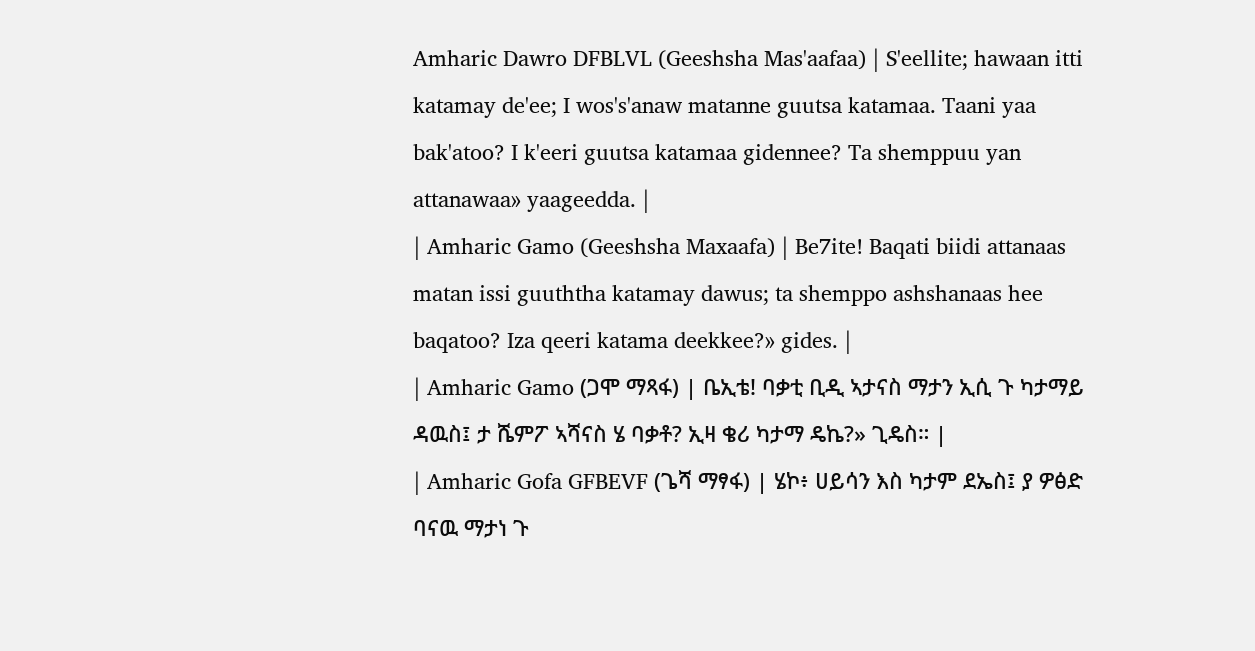Amharic Dawro DFBLVL (Geeshsha Mas'aafaa) | S'eellite; hawaan itti katamay de'ee; I wos's'anaw matanne guutsa katamaa. Taani yaa bak'atoo? I k'eeri guutsa katamaa gidennee? Ta shemppuu yan attanawaa» yaageedda. |
| Amharic Gamo (Geeshsha Maxaafa) | Be7ite! Baqati biidi attanaas matan issi guuththa katamay dawus; ta shemppo ashshanaas hee baqatoo? Iza qeeri katama deekkee?» gides. |
| Amharic Gamo (ጋሞ ማጻፋ) | ቤኢቴ! ባቃቲ ቢዲ ኣታናስ ማታን ኢሲ ጉ ካታማይ ዳዉስ፤ ታ ሼምፖ ኣሻናስ ሄ ባቃቶ? ኢዛ ቄሪ ካታማ ዴኬ?» ጊዴስ። |
| Amharic Gofa GFBEVF (ጌሻ ማፃፋ) | ሄኮ፥ ሀይሳን እስ ካታም ደኤስ፤ ያ ዎፅድ ባናዉ ማታነ ጉ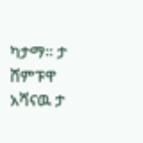ካታማ። ታ ሸምፑዋ አሻናዉ ታ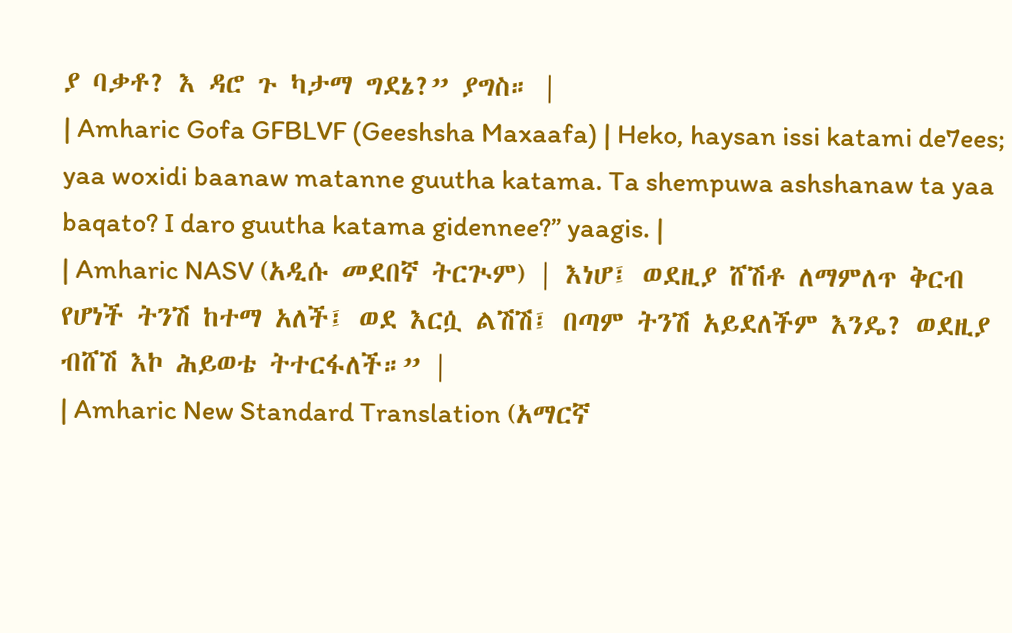ያ ባቃቶ? እ ዳሮ ጉ ካታማ ግደኔ?” ያግስ። |
| Amharic Gofa GFBLVF (Geeshsha Maxaafa) | Heko, haysan issi katami de7ees; yaa woxidi baanaw matanne guutha katama. Ta shempuwa ashshanaw ta yaa baqato? I daro guutha katama gidennee?” yaagis. |
| Amharic NASV (አዲሱ መደበኛ ትርጒም) | እነሆ፤ ወደዚያ ሸሽቶ ለማምለጥ ቅርብ የሆነች ትንሽ ከተማ አለች፤ ወደ እርሷ ልሽሽ፤ በጣም ትንሽ አይደለችም እንዴ? ወደዚያ ብሸሽ እኮ ሕይወቴ ትተርፋለች።” |
| Amharic New Standard Translation (አማርኛ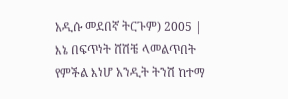አዲሱ መደበኛ ትርጉም) 2005 | እኔ በፍጥነት ሸሽቼ ላመልጥበት የምችል እነሆ አንዲት ትንሽ ከተማ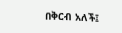በቅርብ አለች፤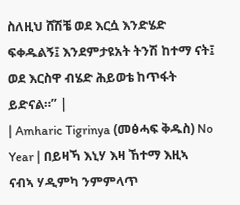ስለዚህ ሸሽቼ ወደ እርሷ እንድሄድ ፍቀዱልኝ፤ እንደምታዩአት ትንሽ ከተማ ናት፤ ወደ እርስዋ ብሄድ ሕይወቴ ከጥፋት ይድናል።” |
| Amharic Tigrinya (መፅሓፍ ቅዱስ) No Year | በይዛኻ እኒሃ እዛ ኸተማ እዚኣ ናብኣ ሃዲምካ ንምምላጥ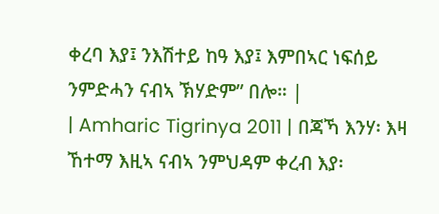ቀረባ እያ፤ ንእሽተይ ከዓ እያ፤ እምበኣር ነፍሰይ ንምድሓን ናብኣ ኽሃድም” በሎ። |
| Amharic Tigrinya 2011 | በጃኻ እንሃ፡ እዛ ኸተማ እዚኣ ናብኣ ንምህዳም ቀረብ እያ፡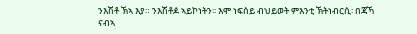ንእሽቶ ኽኣ እያ። ንእሽቶዾ ኣይኮነትን፡፡ እሞ ነፍሰይ ብህይወት ምእንቲ ኽትነብርሲ፡ በጃኻ ናብኣ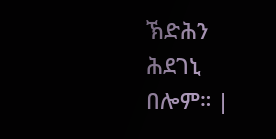ኽድሕን ሕደገኒ በሎም። |